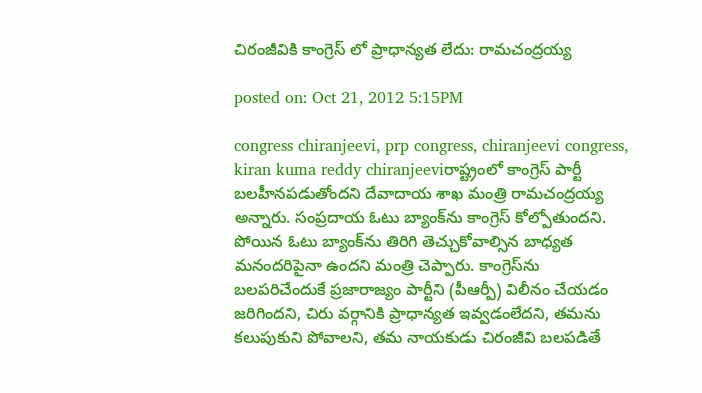చిరంజీవికి కాంగ్రెస్ లో ప్రాధాన్యత లేదు: రామచంద్రయ్య

posted on: Oct 21, 2012 5:15PM

congress chiranjeevi, prp congress, chiranjeevi congress, kiran kuma reddy chiranjeeviరాష్ట్రంలో కాంగ్రెస్ పార్టీ బలహీనపడుతోందని దేవాదాయ శాఖ మంత్రి రామచంద్రయ్య అన్నారు. సంప్రదాయ ఓటు బ్యాంక్‌ను కాంగ్రెస్ కోల్పోతుందని. పోయిన ఓటు బ్యాంక్‌ను తిరిగి తెచ్చుకోవాల్సిన బాధ్యత మనందరిపైనా ఉందని మంత్రి చెప్పారు. కాంగ్రెస్‌ను బలపరిచేందుకే ప్రజారాజ్యం పార్టీని (పీఆర్పీ) విలీనం చేయడం జరిగిందని, చిరు వర్గానికి ప్రాధాన్యత ఇవ్వడంలేదని, తమను కలుపుకుని పోవాలని, తమ నాయకుడు చిరంజీవి బలపడితే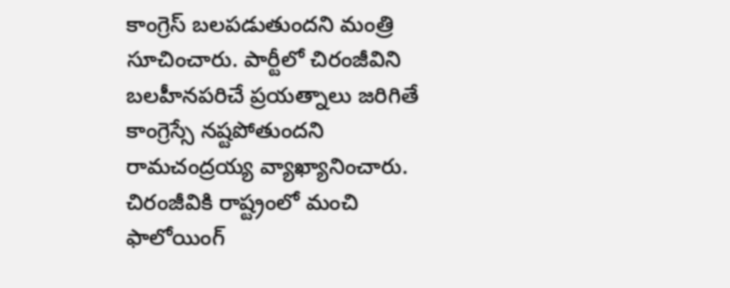కాంగ్రెస్ బలపడుతుందని మంత్రి సూచించారు. పార్టీలో చిరంజీవిని బలహీనపరిచే ప్రయత్నాలు జరిగితే కాంగ్రెస్సే నష్టపోతుందని రామచంద్రయ్య వ్యాఖ్యానించారు. చిరంజీవికి రాష్ట్రంలో మంచి ఫాలోయింగ్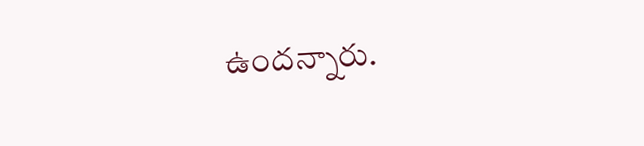ఉందన్నారు.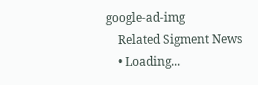google-ad-img
    Related Sigment News
    • Loading...